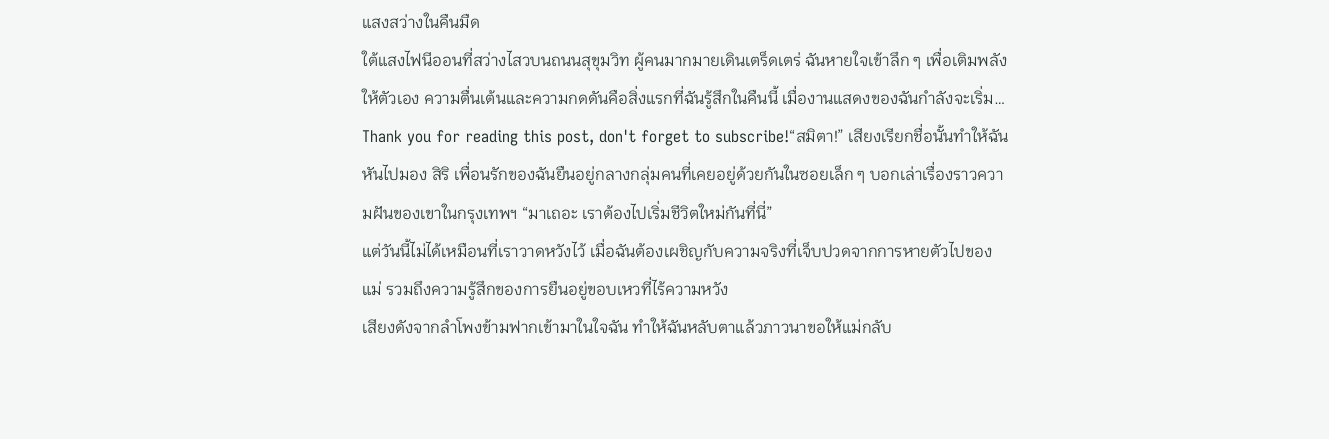แสงสว่างในคืนมืด
ใต้แสงไฟนีออนที่สว่างไสวบนถนนสุขุมวิท ผู้คนมากมายเดินเตร็ดเตร่ ฉันหายใจเข้าลึก ๆ เพื่อเติมพลังให้ตัวเอง ความตื่นเต้นและความกดดันคือสิ่งแรกที่ฉันรู้สึกในคืนนี้ เมื่องานแสดงของฉันกำลังจะเริ่ม…
Thank you for reading this post, don't forget to subscribe!“สมิตา!” เสียงเรียกชื่อนั้นทำให้ฉันหันไปมอง สิริ เพื่อนรักของฉันยืนอยู่กลางกลุ่มคนที่เคยอยู่ด้วยกันในซอยเล็ก ๆ บอกเล่าเรื่องราวความฝันของเขาในกรุงเทพฯ “มาเถอะ เราต้องไปเริ่มชีวิตใหม่กันที่นี่”
แต่วันนี้ไม่ได้เหมือนที่เราวาดหวังไว้ เมื่อฉันต้องเผชิญกับความจริงที่เจ็บปวดจากการหายตัวไปของแม่ รวมถึงความรู้สึกของการยืนอยู่ขอบเหวที่ไร้ความหวัง
เสียงดังจากลำโพงข้ามฟากเข้ามาในใจฉัน ทำให้ฉันหลับตาแล้วภาวนาขอให้แม่กลับ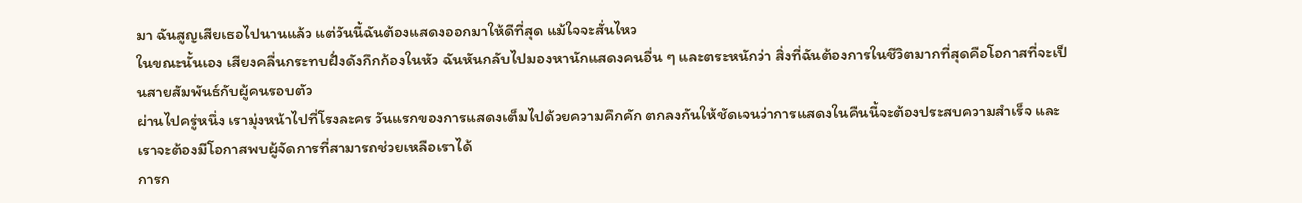มา ฉันสูญเสียเธอไปนานแล้ว แต่วันนี้ฉันต้องแสดงออกมาให้ดีที่สุด แม้ใจจะสั่นไหว
ในขณะนั้นเอง เสียงคลื่นกระทบฝั่งดังกึกก้องในหัว ฉันหันกลับไปมองหานักแสดงคนอื่น ๆ และตระหนักว่า สิ่งที่ฉันต้องการในชีวิตมากที่สุดคือโอกาสที่จะเป็นสายสัมพันธ์กับผู้คนรอบตัว
ผ่านไปครู่หนึ่ง เรามุ่งหน้าไปที่โรงละคร วันแรกของการแสดงเต็มไปด้วยความคึกคัก ตกลงกันให้ชัดเจนว่าการแสดงในคืนนี้จะต้องประสบความสำเร็จ และเราจะต้องมีโอกาสพบผู้จัดการที่สามารถช่วยเหลือเราได้
การก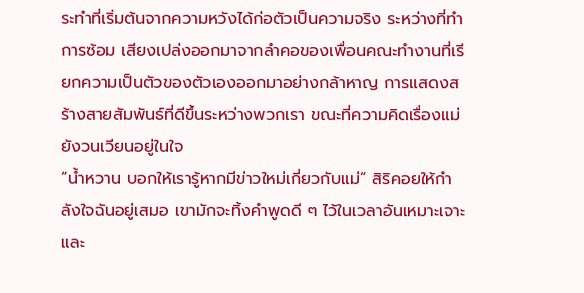ระทำที่เริ่มต้นจากความหวังได้ก่อตัวเป็นความจริง ระหว่างที่ทำการซ้อม เสียงเปล่งออกมาจากลำคอของเพื่อนคณะทำงานที่เรียกความเป็นตัวของตัวเองออกมาอย่างกล้าหาญ การแสดงสร้างสายสัมพันธ์ที่ดีขึ้นระหว่างพวกเรา ขณะที่ความคิดเรื่องแม่ยังวนเวียนอยู่ในใจ
“น้ำหวาน บอกให้เรารู้หากมีข่าวใหม่เกี่ยวกับแม่” สิริคอยให้กำลังใจฉันอยู่เสมอ เขามักจะทิ้งคำพูดดี ๆ ไว้ในเวลาอันเหมาะเจาะ และ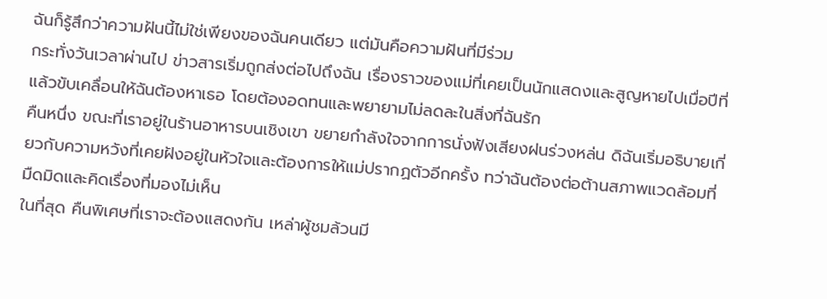ฉันก็รู้สึกว่าความฝันนี้ไม่ใช่เพียงของฉันคนเดียว แต่มันคือความฝันที่มีร่วม
กระทั่งวันเวลาผ่านไป ข่าวสารเริ่มถูกส่งต่อไปถึงฉัน เรื่องราวของแม่ที่เคยเป็นนักแสดงและสูญหายไปเมื่อปีที่แล้วขับเคลื่อนให้ฉันต้องหาเธอ โดยต้องอดทนและพยายามไม่ลดละในสิ่งที่ฉันรัก
คืนหนึ่ง ขณะที่เราอยู่ในร้านอาหารบนเชิงเขา ขยายกำลังใจจากการนั่งฟังเสียงฝนร่วงหล่น ดิฉันเริ่มอธิบายเกี่ยวกับความหวังที่เคยฝังอยู่ในหัวใจและต้องการให้แม่ปรากฏตัวอีกครั้ง ทว่าฉันต้องต่อต้านสภาพแวดล้อมที่มืดมิดและคิดเรื่องที่มองไม่เห็น
ในที่สุด คืนพิเศษที่เราจะต้องแสดงกัน เหล่าผู้ชมล้วนมี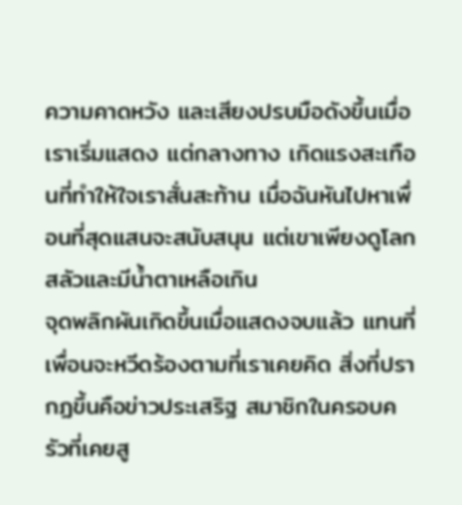ความคาดหวัง และเสียงปรบมือดังขึ้นเมื่อเราเริ่มแสดง แต่กลางทาง เกิดแรงสะเทือนที่ทำให้ใจเราสั่นสะท้าน เมื่อฉันหันไปหาเพื่อนที่สุดแสนจะสนับสนุน แต่เขาเพียงดูโลกสลัวและมีน้ำตาเหลือเกิน
จุดพลิกผันเกิดขึ้นเมื่อแสดงจบแล้ว แทนที่เพื่อนจะหวีดร้องตามที่เราเคยคิด สิ่งที่ปรากฏขึ้นคือข่าวประเสริฐ สมาชิกในครอบครัวที่เคยสู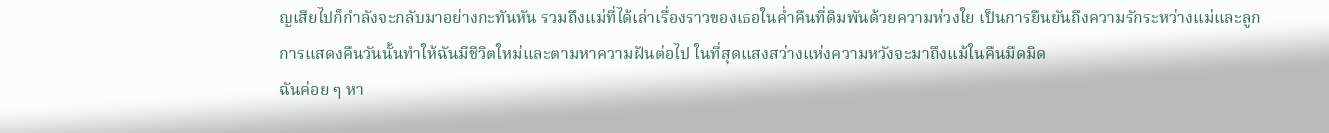ญเสียไปก็กำลังจะกลับมาอย่างกะทันหัน รวมถึงแม่ที่ได้เล่าเรื่องราวของเธอในค่ำคืนที่ดิมพันด้วยความห่วงใย เป็นการยืนยันถึงความรักระหว่างแม่และลูก
การแสดงคืนวันนั้นทำให้ฉันมีชีวิตใหม่และตามหาความฝันต่อไป ในที่สุดแสงสว่างแห่งความหวังจะมาถึงแม้ในคืนมืดมิด
ฉันค่อย ๆ หา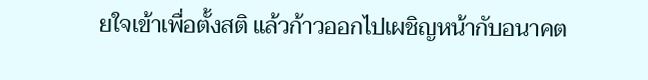ยใจเข้าเพื่อตั้งสติ แล้วก้าวออกไปเผชิญหน้ากับอนาคต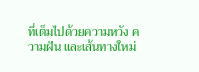ที่เต็มไปด้วยความหวัง ความฝัน และเส้นทางใหม่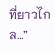ที่ยาวไกล…”